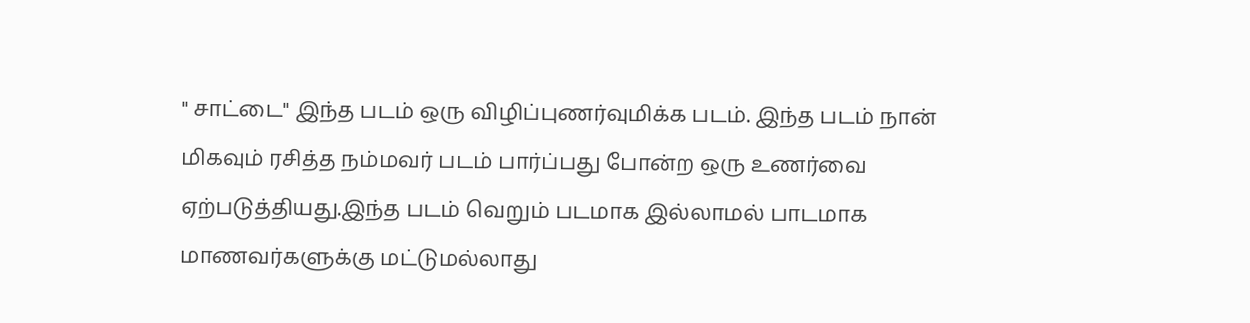" சாட்டை" இந்த படம் ஒரு விழிப்புணர்வுமிக்க படம். இந்த படம் நான் மிகவும் ரசித்த நம்மவர் படம் பார்ப்பது போன்ற ஒரு உணர்வை ஏற்படுத்தியது.இந்த படம் வெறும் படமாக இல்லாமல் பாடமாக மாணவர்களுக்கு மட்டுமல்லாது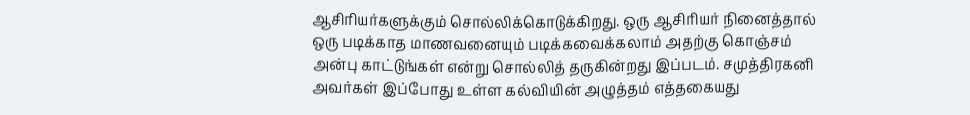ஆசிரியர்களுக்கும் சொல்லிக்கொடுக்கிறது. ஒரு ஆசிரியர் நினைத்தால் ஒரு படிக்காத மாணவனையும் படிக்கவைக்கலாம் அதற்கு கொஞ்சம் அன்பு காட்டுங்கள் என்று சொல்லித் தருகின்றது இப்படம். சமுத்திரகனி அவர்கள் இப்போது உள்ள கல்வியின் அழுத்தம் எத்தகையது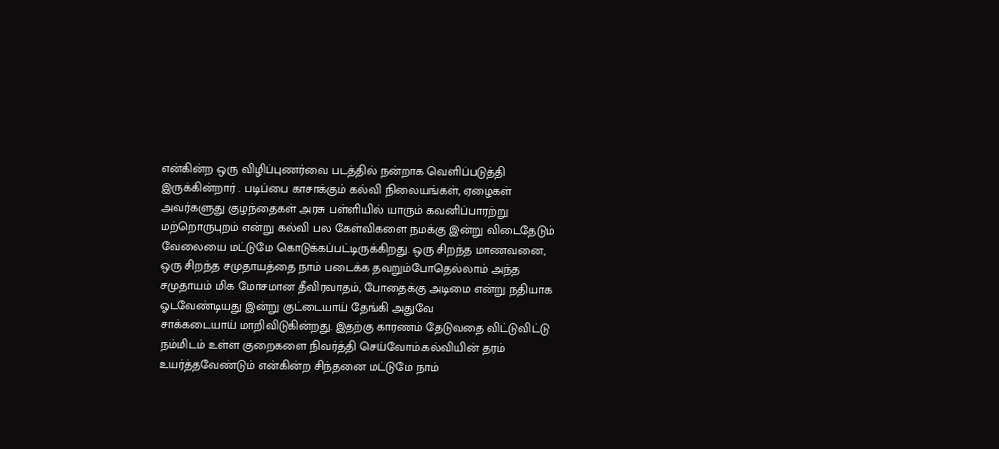என்கின்ற ஒரு விழிப்புணர்வை படத்தில் நன்றாக வெளிப்படுத்தி இருக்கின்றார் . படிப்பை காசாக்கும் கல்வி நிலையங்கள், ஏழைகள் அவர்களுது குழந்தைகள் அரசு பள்ளியில் யாரும் கவனிப்பாரற்று மற்றொருபுறம் என்று கல்வி பல கேள்விகளை நமக்கு இன்று விடைதேடும் வேலையை மட்டுமே கொடுக்கப்பட்டிருக்கிறது. ஒரு சிறந்த மாணவனை, ஒரு சிறந்த சமுதாயத்தை நாம் படைக்க தவறும்போதெல்லாம் அந்த சமுதாயம் மிக மோசமான தீவிரவாதம், போதைக்கு அடிமை என்று நதியாக ஓடவேண்டியது இன்று குட்டையாய் தேங்கி அதுவே
சாக்கடையாய் மாறிவிடுகின்றது. இதற்கு காரணம் தேடுவதை விட்டுவிட்டு நம்மிடம் உள்ள குறைகளை நிவர்த்தி செய்வோம்.கல்வியின் தரம் உயர்த்தவேண்டும் என்கின்ற சிந்தனை மட்டுமே நாம்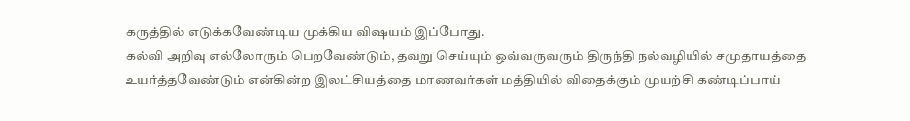கருத்தில் எடுக்கவேண்டிய முக்கிய விஷயம் இப்போது.
கல்வி அறிவு எல்லோரும் பெறவேண்டும், தவறு செய்யும் ஒவ்வருவரும் திருந்தி நல்வழியில் சமுதாயத்தை உயர்த்தவேண்டும் என்கின்ற இலட்சியத்தை மாணவர்கள் மத்தியில் விதைக்கும் முயற்சி கண்டிப்பாய்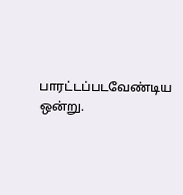பாரட்டப்படவேண்டிய ஒன்று.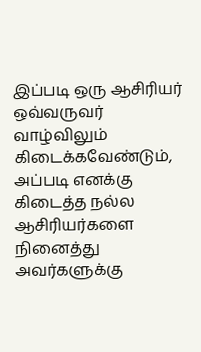இப்படி ஒரு ஆசிரியர் ஒவ்வருவர் வாழ்விலும் கிடைக்கவேண்டும், அப்படி எனக்கு கிடைத்த நல்ல ஆசிரியர்களை நினைத்து அவர்களுக்கு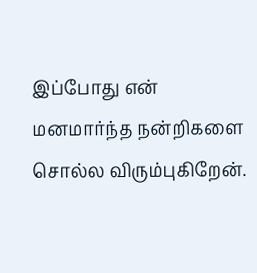இப்போது என் மனமார்ந்த நன்றிகளை சொல்ல விரும்புகிறேன்.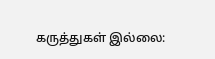கருத்துகள் இல்லை: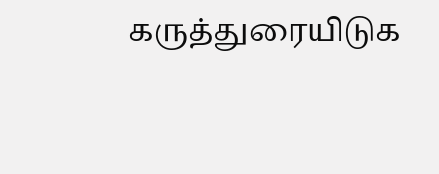கருத்துரையிடுக